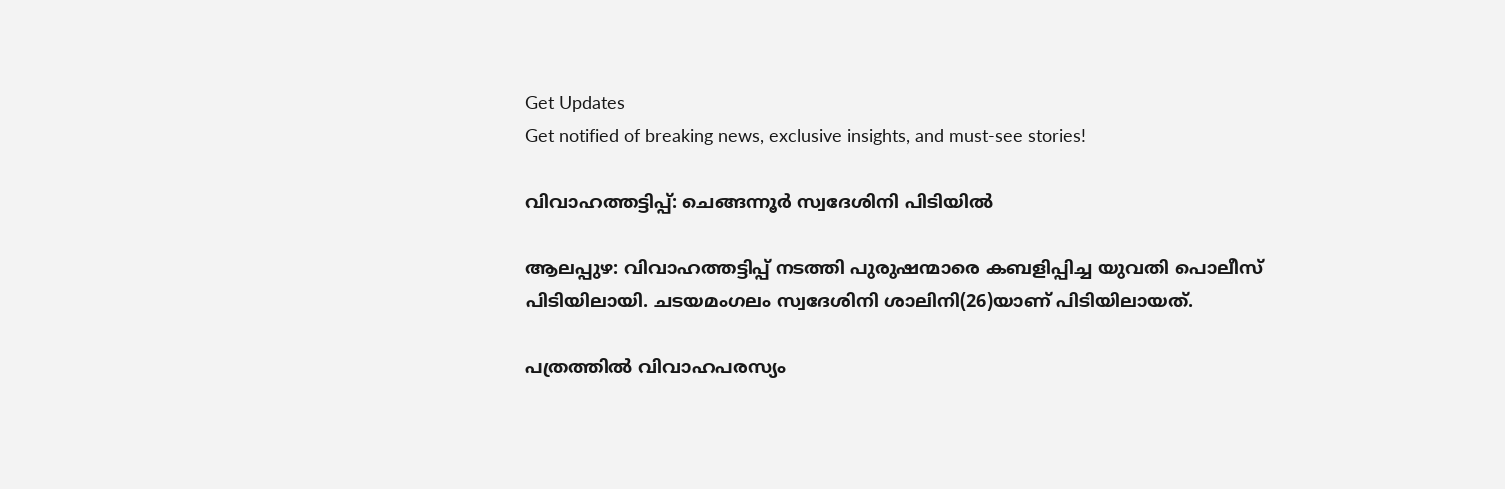Get Updates
Get notified of breaking news, exclusive insights, and must-see stories!

വിവാഹത്തട്ടിപ്പ്: ചെങ്ങന്നൂര്‍ സ്വദേശിനി പിടിയില്‍

ആലപ്പുഴ: വിവാഹത്തട്ടിപ്പ് നടത്തി പുരുഷന്മാരെ കബളിപ്പിച്ച യുവതി പൊലീസ് പിടിയിലായി. ചടയമംഗലം സ്വദേശിനി ശാലിനി(26)യാണ് പിടിയിലായത്.

പത്രത്തില്‍ വിവാഹപരസ്യം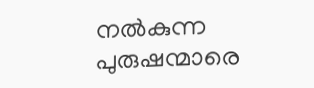നല്‍കുന്ന പുരുഷന്മാരെ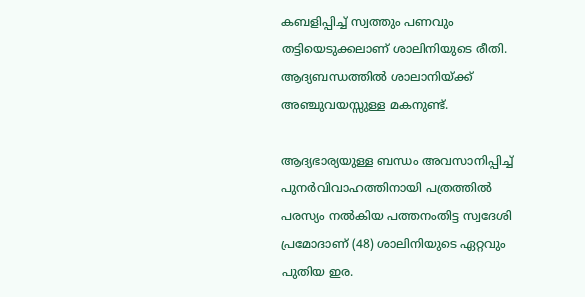കബളിപ്പിച്ച് സ്വത്തും പണവും തട്ടിയെടുക്കലാണ് ശാലിനിയുടെ രീതി. ആദ്യബന്ധത്തില്‍ ശാലാനിയ്ക്ക് അഞ്ചുവയസ്സുള്ള മകനുണ്ട്.

ആദ്യഭാര്യയുള്ള ബന്ധം അവസാനിപ്പിച്ച് പുനര്‍വിവാഹത്തിനായി പത്രത്തില്‍ പരസ്യം നല്‍കിയ പത്തനംതിട്ട സ്വദേശി പ്രമോദാണ് (48) ശാലിനിയുടെ ഏറ്റവും പുതിയ ഇര.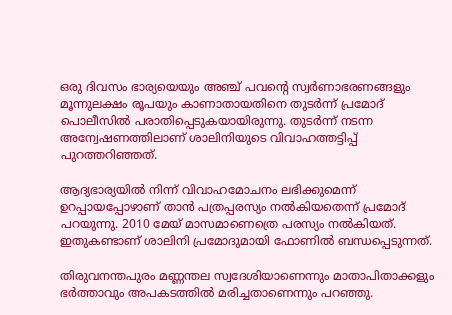ഒരു ദിവസം ഭാര്യയെയും അഞ്ച് പവന്റെ സ്വര്‍ണാഭരണങ്ങളും മൂന്നുലക്ഷം രൂപയും കാണാതായതിനെ തുടര്‍ന്ന് പ്രമോദ് പൊലീസില്‍ പരാതിപ്പെടുകയായിരുന്നു. തുടര്‍ന്ന് നടന്ന അന്വേഷണത്തിലാണ് ശാലിനിയുടെ വിവാഹത്തട്ടിപ്പ് പുറത്തറിഞ്ഞത്.

ആദ്യഭാര്യയില്‍ നിന്ന് വിവാഹമോചനം ലഭിക്കുമെന്ന് ഉറപ്പായപ്പോഴാണ് താന്‍ പത്രപ്പരസ്യം നല്‍കിയതെന്ന് പ്രമോദ് പറയുന്നു. 2010 മേയ് മാസമാണെത്രെ പരസ്യം നല്‍കിയത്. ഇതുകണ്ടാണ് ശാലിനി പ്രമോദുമായി ഫോണില്‍ ബന്ധപ്പെടുന്നത്.

തിരുവനന്തപുരം മണ്ണന്തല സ്വദേശിയാണെന്നും മാതാപിതാക്കളും ഭര്‍ത്താവും അപകടത്തില്‍ മരിച്ചതാണെന്നും പറഞ്ഞു.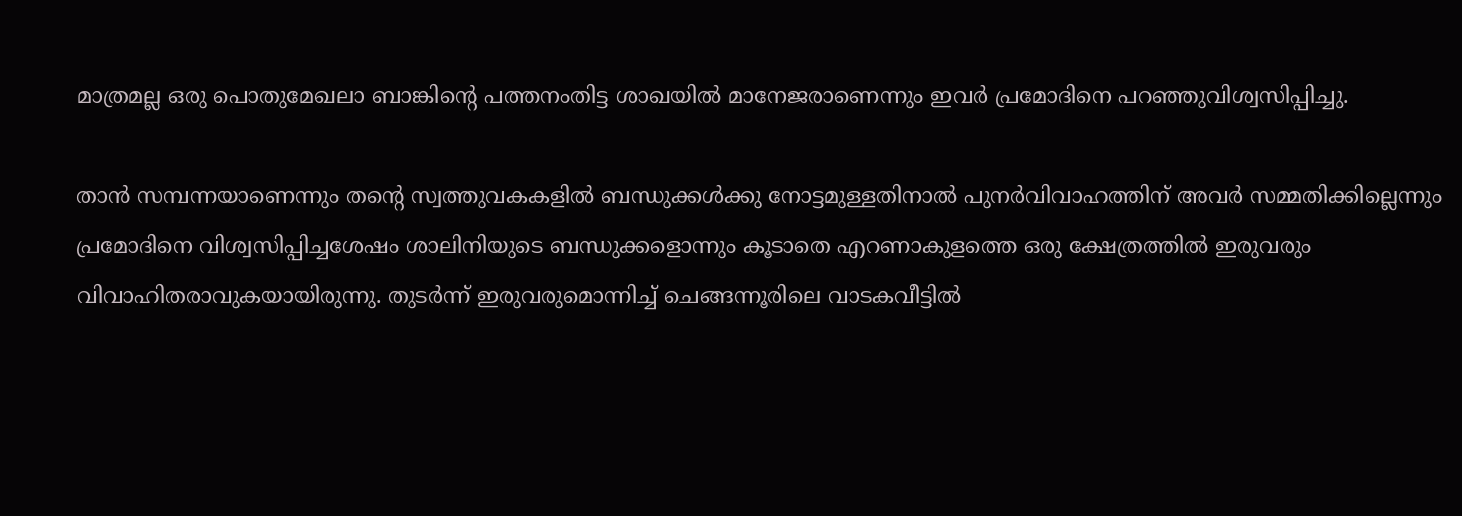മാത്രമല്ല ഒരു പൊതുമേഖലാ ബാങ്കിന്റെ പത്തനംതിട്ട ശാഖയില്‍ മാനേജരാണെന്നും ഇവര്‍ പ്രമോദിനെ പറഞ്ഞുവിശ്വസിപ്പിച്ചു.

താന്‍ സമ്പന്നയാണെന്നും തന്റെ സ്വത്തുവകകളില്‍ ബന്ധുക്കള്‍ക്കു നോട്ടമുള്ളതിനാല്‍ പുനര്‍വിവാഹത്തിന് അവര്‍ സമ്മതിക്കില്ലെന്നും പ്രമോദിനെ വിശ്വസിപ്പിച്ചശേഷം ശാലിനിയുടെ ബന്ധുക്കളൊന്നും കൂടാതെ എറണാകുളത്തെ ഒരു ക്ഷേത്രത്തില്‍ ഇരുവരും വിവാഹിതരാവുകയായിരുന്നു. തുടര്‍ന്ന് ഇരുവരുമൊന്നിച്ച് ചെങ്ങന്നൂരിലെ വാടകവീട്ടില്‍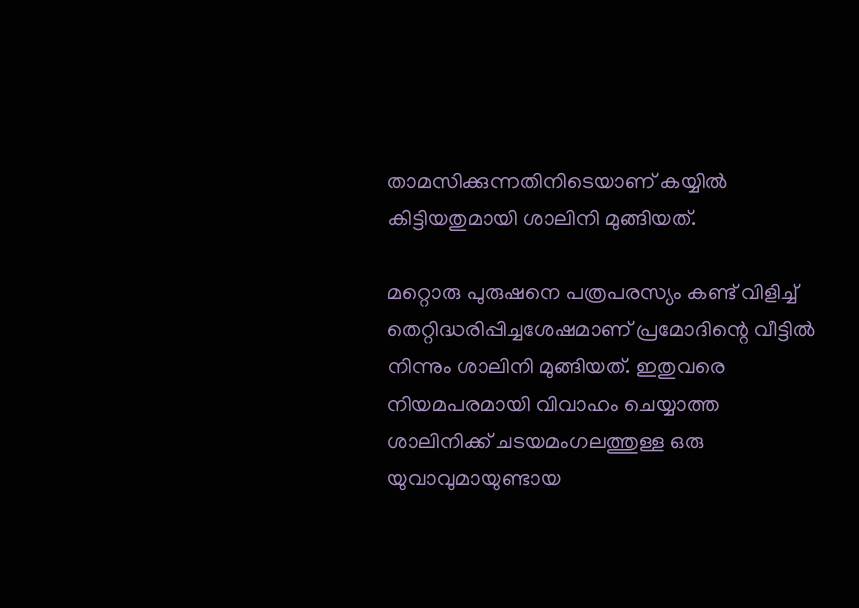താമസിക്കുന്നതിനിടെയാണ് കയ്യില്‍ കിട്ടിയതുമായി ശാലിനി മുങ്ങിയത്.

മറ്റൊരു പുരുഷനെ പത്രപരസ്യം കണ്ട് വിളിച്ച് തെറ്റിദ്ധരിപ്പിച്ചശേഷമാണ് പ്രമോദിന്റെ വീട്ടില്‍ നിന്നും ശാലിനി മുങ്ങിയത്. ഇതുവരെ നിയമപരമായി വിവാഹം ചെയ്യാത്ത ശാലിനിക്ക് ചടയമംഗലത്തുള്ള ഒരു യുവാവുമായുണ്ടായ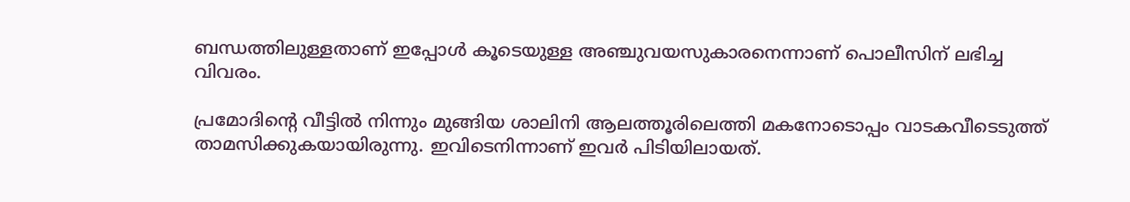ബന്ധത്തിലുള്ളതാണ് ഇപ്പോള്‍ കൂടെയുള്ള അഞ്ചുവയസുകാരനെന്നാണ് പൊലീസിന് ലഭിച്ച വിവരം.

പ്രമോദിന്റെ വീട്ടില്‍ നിന്നും മുങ്ങിയ ശാലിനി ആലത്തൂരിലെത്തി മകനോടൊപ്പം വാടകവീടെടുത്ത് താമസിക്കുകയായിരുന്നു. ഇവിടെനിന്നാണ് ഇവര്‍ പിടിയിലായത്.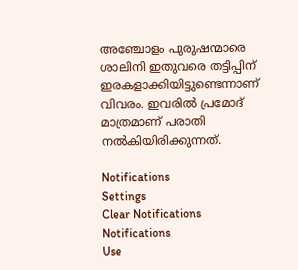അഞ്ചോളം പുരുഷന്മാരെ ശാലിനി ഇതുവരെ തട്ടിപ്പിന് ഇരകളാക്കിയിട്ടുണ്ടെന്നാണ് വിവരം. ഇവരില്‍ പ്രമോദ് മാത്രമാണ് പരാതി നല്‍കിയിരിക്കുന്നത്.

Notifications
Settings
Clear Notifications
Notifications
Use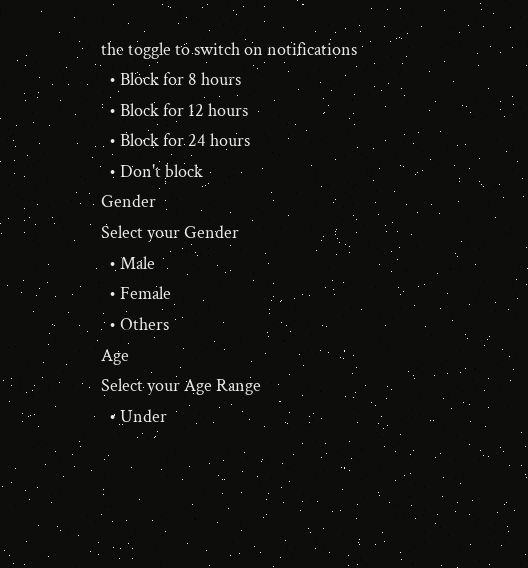the toggle to switch on notifications
  • Block for 8 hours
  • Block for 12 hours
  • Block for 24 hours
  • Don't block
Gender
Select your Gender
  • Male
  • Female
  • Others
Age
Select your Age Range
  • Under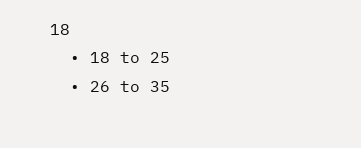18
  • 18 to 25
  • 26 to 35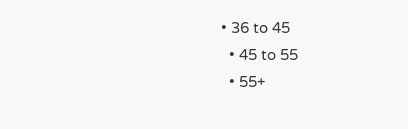• 36 to 45
  • 45 to 55
  • 55+